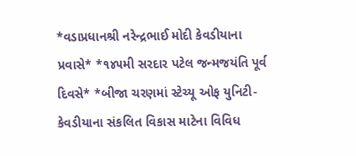*વડાપ્રધાનશ્રી નરેન્દ્રભાઈ મોદી કેવડીયાના પ્રવાસે* *૧૪૫મી સરદાર પટેલ જન્મજયંતિ પૂર્વ દિવસે* *બીજા ચરણમાં સ્ટેચ્યૂ ઓફ યુનિટી-કેવડીયાના સંકલિત વિકાસ માટેના વિવિધ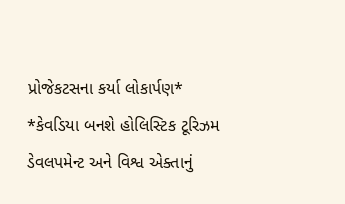પ્રોજેકટસના કર્યા લોકાર્પણ*
*કેવડિયા બનશે હોલિસ્ટિક ટૂરિઝમ ડેવલપમેન્ટ અને વિશ્વ એક્તાનું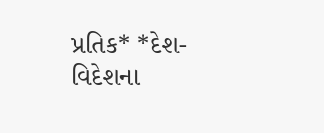પ્રતિક* *દેશ-વિદેશના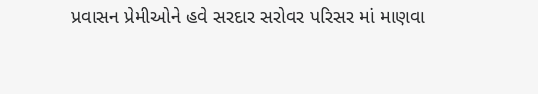પ્રવાસન પ્રેમીઓને હવે સરદાર સરોવર પરિસર માં માણવા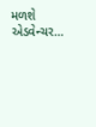મળશે એડવેન્ચર…